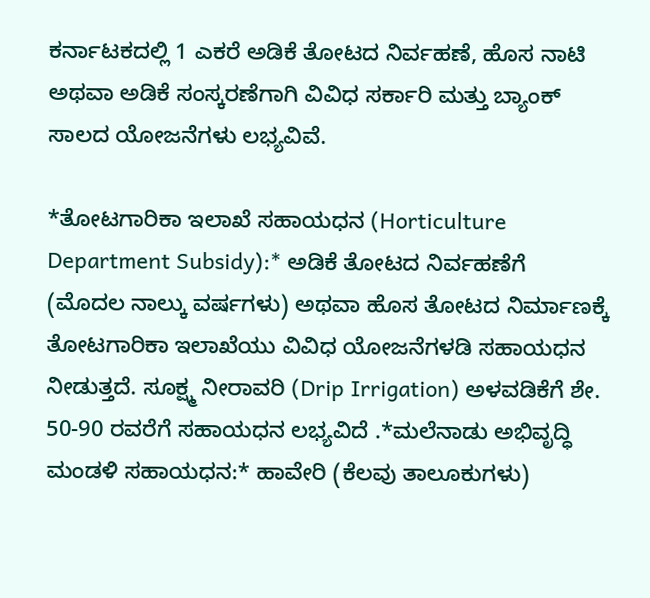ಕರ್ನಾಟಕದಲ್ಲಿ 1 ಎಕರೆ ಅಡಿಕೆ ತೋಟದ ನಿರ್ವಹಣೆ, ಹೊಸ ನಾಟಿ ಅಥವಾ ಅಡಿಕೆ ಸಂಸ್ಕರಣೆಗಾಗಿ ವಿವಿಧ ಸರ್ಕಾರಿ ಮತ್ತು ಬ್ಯಾಂಕ್ ಸಾಲದ ಯೋಜನೆಗಳು ಲಭ್ಯವಿವೆ.

*ತೋಟಗಾರಿಕಾ ಇಲಾಖೆ ಸಹಾಯಧನ (Horticulture Department Subsidy):* ಅಡಿಕೆ ತೋಟದ ನಿರ್ವಹಣೆಗೆ (ಮೊದಲ ನಾಲ್ಕು ವರ್ಷಗಳು) ಅಥವಾ ಹೊಸ ತೋಟದ ನಿರ್ಮಾಣಕ್ಕೆ ತೋಟಗಾರಿಕಾ ಇಲಾಖೆಯು ವಿವಿಧ ಯೋಜನೆಗಳಡಿ ಸಹಾಯಧನ ನೀಡುತ್ತದೆ. ಸೂಕ್ಷ್ಮ ನೀರಾವರಿ (Drip Irrigation) ಅಳವಡಿಕೆಗೆ ಶೇ. 50-90 ರವರೆಗೆ ಸಹಾಯಧನ ಲಭ್ಯವಿದೆ .*ಮಲೆನಾಡು ಅಭಿವೃದ್ಧಿ ಮಂಡಳಿ ಸಹಾಯಧನ:* ಹಾವೇರಿ (ಕೆಲವು ತಾಲೂಕುಗಳು)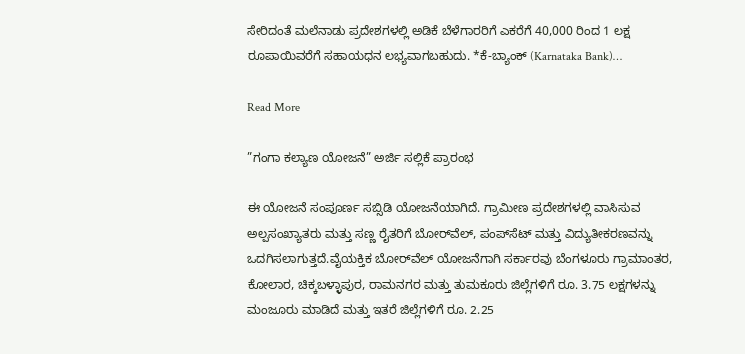ಸೇರಿದಂತೆ ಮಲೆನಾಡು ಪ್ರದೇಶಗಳಲ್ಲಿ ಅಡಿಕೆ ಬೆಳೆಗಾರರಿಗೆ ಎಕರೆಗೆ 40,000 ರಿಂದ 1 ಲಕ್ಷ ರೂಪಾಯಿವರೆಗೆ ಸಹಾಯಧನ ಲಭ್ಯವಾಗಬಹುದು. *ಕೆ-ಬ್ಯಾಂಕ್ (Karnataka Bank)…

Read More

”ಗಂಗಾ ಕಲ್ಯಾಣ ಯೋಜನೆ” ಅರ್ಜಿ ಸಲ್ಲಿಕೆ ಪ್ರಾರಂಭ

ಈ ಯೋಜನೆ ಸಂಪೂರ್ಣ ಸಬ್ಸಿಡಿ ಯೋಜನೆಯಾಗಿದೆ. ಗ್ರಾಮೀಣ ಪ್ರದೇಶಗಳಲ್ಲಿ ವಾಸಿಸುವ ಅಲ್ಪಸಂಖ್ಯಾತರು ಮತ್ತು ಸಣ್ಣ ರೈತರಿಗೆ ಬೋರ್‌ವೆಲ್, ಪಂಪ್‌ಸೆಟ್ ಮತ್ತು ವಿದ್ಯುತೀಕರಣವನ್ನು ಒದಗಿಸಲಾಗುತ್ತದೆ.ವೈಯಕ್ತಿಕ ಬೋರ್‌ವೆಲ್ ಯೋಜನೆಗಾಗಿ ಸರ್ಕಾರವು ಬೆಂಗಳೂರು ಗ್ರಾಮಾಂತರ, ಕೋಲಾರ, ಚಿಕ್ಕಬಳ್ಳಾಪುರ, ರಾಮನಗರ ಮತ್ತು ತುಮಕೂರು ಜಿಲ್ಲೆಗಳಿಗೆ ರೂ. 3.75 ಲಕ್ಷಗಳನ್ನು ಮಂಜೂರು ಮಾಡಿದೆ ಮತ್ತು ಇತರೆ ಜಿಲ್ಲೆಗಳಿಗೆ ರೂ. 2.25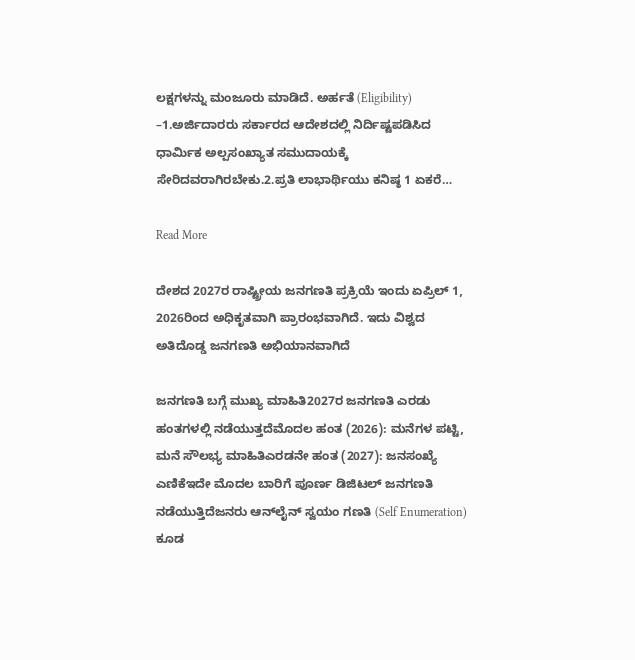ಲಕ್ಷಗಳನ್ನು ಮಂಜೂರು ಮಾಡಿದೆ. ಅರ್ಹತೆ (Eligibility) –1.ಅರ್ಜಿದಾರರು ಸರ್ಕಾರದ ಆದೇಶದಲ್ಲಿ ನಿರ್ದಿಷ್ಟಪಡಿಸಿದ ಧಾರ್ಮಿಕ ಅಲ್ಪಸಂಖ್ಯಾತ ಸಮುದಾಯಕ್ಕೆ ಸೇರಿದವರಾಗಿರಬೇಕು.2.ಪ್ರತಿ ಲಾಭಾರ್ಥಿಯು ಕನಿಷ್ಠ 1 ಏಕರೆ…

Read More

ದೇಶದ 2027ರ ರಾಷ್ಟ್ರೀಯ ಜನಗಣತಿ ಪ್ರಕ್ರಿಯೆ ಇಂದು ಏಪ್ರಿಲ್ 1, 2026ರಿಂದ ಅಧಿಕೃತವಾಗಿ ಪ್ರಾರಂಭವಾಗಿದೆ. ಇದು ವಿಶ್ವದ ಅತಿದೊಡ್ಡ ಜನಗಣತಿ ಅಭಿಯಾನವಾಗಿದೆ

ಜನಗಣತಿ ಬಗ್ಗೆ ಮುಖ್ಯ ಮಾಹಿತಿ2027ರ ಜನಗಣತಿ ಎರಡು ಹಂತಗಳಲ್ಲಿ ನಡೆಯುತ್ತದೆಮೊದಲ ಹಂತ (2026): ಮನೆಗಳ ಪಟ್ಟಿ, ಮನೆ ಸೌಲಭ್ಯ ಮಾಹಿತಿಎರಡನೇ ಹಂತ (2027): ಜನಸಂಖ್ಯೆ ಎಣಿಕೆಇದೇ ಮೊದಲ ಬಾರಿಗೆ ಪೂರ್ಣ ಡಿಜಿಟಲ್ ಜನಗಣತಿ ನಡೆಯುತ್ತಿದೆಜನರು ಆನ್‌ಲೈನ್ ಸ್ವಯಂ ಗಣತಿ (Self Enumeration) ಕೂಡ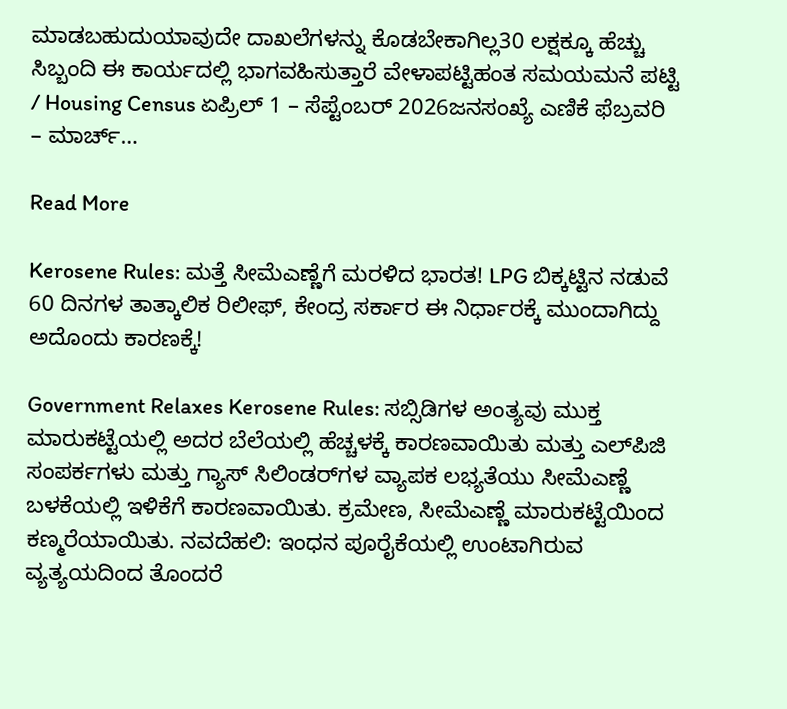ಮಾಡಬಹುದುಯಾವುದೇ ದಾಖಲೆಗಳನ್ನು ಕೊಡಬೇಕಾಗಿಲ್ಲ30 ಲಕ್ಷಕ್ಕೂ ಹೆಚ್ಚು ಸಿಬ್ಬಂದಿ ಈ ಕಾರ್ಯದಲ್ಲಿ ಭಾಗವಹಿಸುತ್ತಾರೆ ವೇಳಾಪಟ್ಟಿಹಂತ ಸಮಯಮನೆ ಪಟ್ಟಿ / Housing Census ಏಪ್ರಿಲ್ 1 – ಸೆಪ್ಟೆಂಬರ್ 2026ಜನಸಂಖ್ಯೆ ಎಣಿಕೆ ಫೆಬ್ರವರಿ – ಮಾರ್ಚ್…

Read More

Kerosene Rules: ಮತ್ತೆ ಸೀಮೆಎಣ್ಣೆಗೆ ಮರಳಿದ ಭಾರತ! LPG ಬಿಕ್ಕಟ್ಟಿನ ನಡುವೆ 60 ದಿನಗಳ ತಾತ್ಕಾಲಿಕ ರಿಲೀಫ್, ಕೇಂದ್ರ ಸರ್ಕಾರ ಈ ನಿರ್ಧಾರಕ್ಕೆ ಮುಂದಾಗಿದ್ದು ಅದೊಂದು ಕಾರಣಕ್ಕೆ!

Government Relaxes Kerosene Rules: ಸಬ್ಸಿಡಿಗಳ ಅಂತ್ಯವು ಮುಕ್ತ ಮಾರುಕಟ್ಟೆಯಲ್ಲಿ ಅದರ ಬೆಲೆಯಲ್ಲಿ ಹೆಚ್ಚಳಕ್ಕೆ ಕಾರಣವಾಯಿತು ಮತ್ತು ಎಲ್‌ಪಿಜಿ ಸಂಪರ್ಕಗಳು ಮತ್ತು ಗ್ಯಾಸ್ ಸಿಲಿಂಡರ್‌ಗಳ ವ್ಯಾಪಕ ಲಭ್ಯತೆಯು ಸೀಮೆಎಣ್ಣೆ ಬಳಕೆಯಲ್ಲಿ ಇಳಿಕೆಗೆ ಕಾರಣವಾಯಿತು. ಕ್ರಮೇಣ, ಸೀಮೆಎಣ್ಣೆ ಮಾರುಕಟ್ಟೆಯಿಂದ ಕಣ್ಮರೆಯಾಯಿತು. ನವದೆಹಲಿ: ಇಂಧನ ಪೂರೈಕೆಯಲ್ಲಿ ಉಂಟಾಗಿರುವ ವ್ಯತ್ಯಯದಿಂದ ತೊಂದರೆ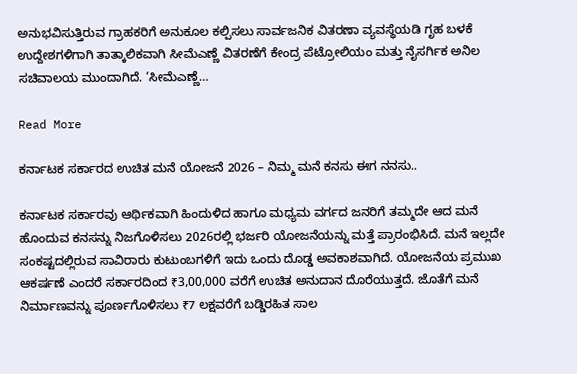ಅನುಭವಿಸುತ್ತಿರುವ ಗ್ರಾಹಕರಿಗೆ ಅನುಕೂಲ ಕಲ್ಪಿಸಲು ಸಾರ್ವಜನಿಕ ವಿತರಣಾ ವ್ಯವಸ್ಥೆಯಡಿ ಗೃಹ ಬಳಕೆ ಉದ್ದೇಶಗಳಿಗಾಗಿ ತಾತ್ಕಾಲಿಕವಾಗಿ ಸೀಮೆಎಣ್ಣೆ ವಿತರಣೆಗೆ ಕೇಂದ್ರ ಪೆಟ್ರೋಲಿಯಂ ಮತ್ತು ನೈಸರ್ಗಿಕ ಅನಿಲ ಸಚಿವಾಲಯ ಮುಂದಾಗಿದೆ. ‘ಸೀಮೆಎಣ್ಣೆ…

Read More

ಕರ್ನಾಟಕ ಸರ್ಕಾರದ ಉಚಿತ ಮನೆ ಯೋಜನೆ 2026 – ನಿಮ್ಮ ಮನೆ ಕನಸು ಈಗ ನನಸು..

ಕರ್ನಾಟಕ ಸರ್ಕಾರವು ಆರ್ಥಿಕವಾಗಿ ಹಿಂದುಳಿದ ಹಾಗೂ ಮಧ್ಯಮ ವರ್ಗದ ಜನರಿಗೆ ತಮ್ಮದೇ ಆದ ಮನೆ ಹೊಂದುವ ಕನಸನ್ನು ನಿಜಗೊಳಿಸಲು 2026ರಲ್ಲಿ ಭರ್ಜರಿ ಯೋಜನೆಯನ್ನು ಮತ್ತೆ ಪ್ರಾರಂಭಿಸಿದೆ. ಮನೆ ಇಲ್ಲದೇ ಸಂಕಷ್ಟದಲ್ಲಿರುವ ಸಾವಿರಾರು ಕುಟುಂಬಗಳಿಗೆ ಇದು ಒಂದು ದೊಡ್ಡ ಅವಕಾಶವಾಗಿದೆ. ಯೋಜನೆಯ ಪ್ರಮುಖ ಆಕರ್ಷಣೆ ಎಂದರೆ ಸರ್ಕಾರದಿಂದ ₹3,00,000 ವರೆಗೆ ಉಚಿತ ಅನುದಾನ ದೊರೆಯುತ್ತದೆ. ಜೊತೆಗೆ ಮನೆ ನಿರ್ಮಾಣವನ್ನು ಪೂರ್ಣಗೊಳಿಸಲು ₹7 ಲಕ್ಷವರೆಗೆ ಬಡ್ಡಿರಹಿತ ಸಾಲ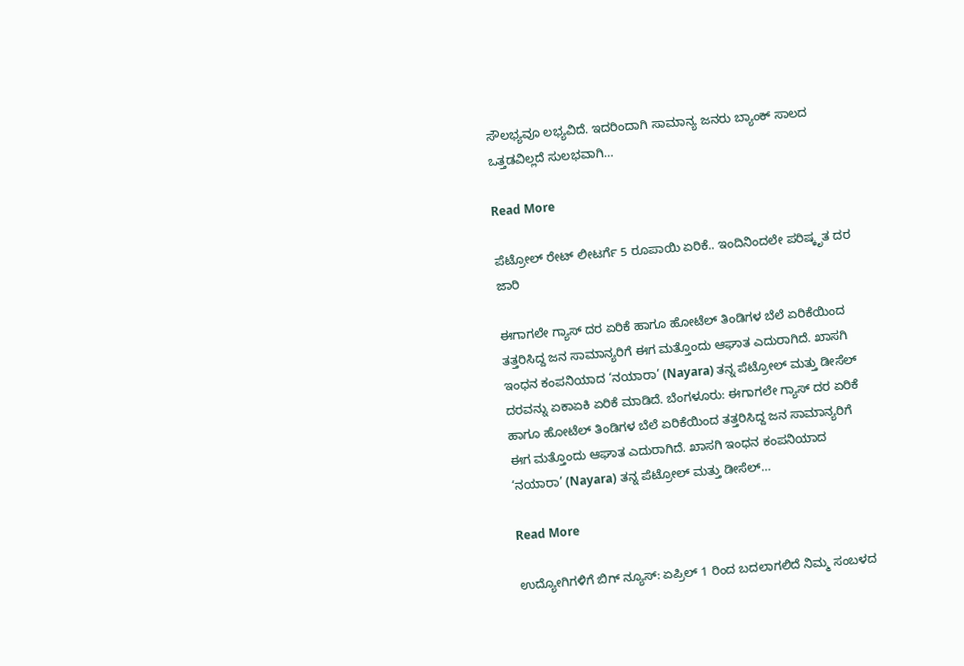ಸೌಲಭ್ಯವೂ ಲಭ್ಯವಿದೆ. ಇದರಿಂದಾಗಿ ಸಾಮಾನ್ಯ ಜನರು ಬ್ಯಾಂಕ್ ಸಾಲದ ಒತ್ತಡವಿಲ್ಲದೆ ಸುಲಭವಾಗಿ…

Read More

ಪೆಟ್ರೋಲ್ ರೇಟ್ ಲೀಟರ್ಗೆ 5 ರೂಪಾಯಿ ಏರಿಕೆ.. ಇಂದಿನಿಂದಲೇ ಪರಿಷ್ಕೃತ ದರ ಜಾರಿ

ಈಗಾಗಲೇ ಗ್ಯಾಸ್ ದರ ಏರಿಕೆ ಹಾಗೂ ಹೋಟೆಲ್ ತಿಂಡಿಗಳ ಬೆಲೆ ಏರಿಕೆಯಿಂದ ತತ್ತರಿಸಿದ್ದ ಜನ ಸಾಮಾನ್ಯರಿಗೆ ಈಗ ಮತ್ತೊಂದು ಆಘಾತ ಎದುರಾಗಿದೆ. ಖಾಸಗಿ ಇಂಧನ ಕಂಪನಿಯಾದ ‘ನಯಾರಾ’ (Nayara) ತನ್ನ ಪೆಟ್ರೋಲ್ ಮತ್ತು ಡೀಸೆಲ್ ದರವನ್ನು ಏಕಾಏಕಿ ಏರಿಕೆ ಮಾಡಿದೆ. ಬೆಂಗಳೂರು: ಈಗಾಗಲೇ ಗ್ಯಾಸ್ ದರ ಏರಿಕೆ ಹಾಗೂ ಹೋಟೆಲ್ ತಿಂಡಿಗಳ ಬೆಲೆ ಏರಿಕೆಯಿಂದ ತತ್ತರಿಸಿದ್ದ ಜನ ಸಾಮಾನ್ಯರಿಗೆ ಈಗ ಮತ್ತೊಂದು ಆಘಾತ ಎದುರಾಗಿದೆ. ಖಾಸಗಿ ಇಂಧನ ಕಂಪನಿಯಾದ ‘ನಯಾರಾ’ (Nayara) ತನ್ನ ಪೆಟ್ರೋಲ್ ಮತ್ತು ಡೀಸೆಲ್…

Read More

ಉದ್ಯೋಗಿಗಳಿಗೆ ಬಿಗ್ ನ್ಯೂಸ್: ಏಪ್ರಿಲ್ 1 ರಿಂದ ಬದಲಾಗಲಿದೆ ನಿಮ್ಮ ಸಂಬಳದ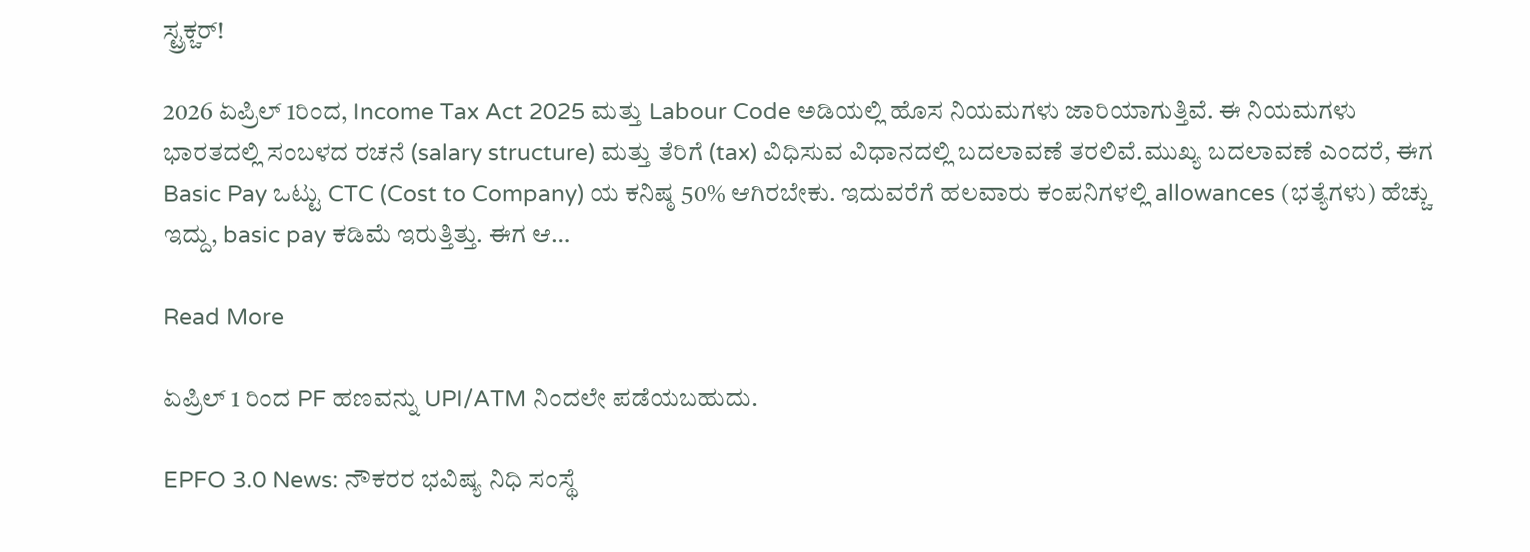ಸ್ಟ್ರಕ್ಚರ್!

2026 ಏಪ್ರಿಲ್ 1ರಿಂದ, Income Tax Act 2025 ಮತ್ತು Labour Code ಅಡಿಯಲ್ಲಿ ಹೊಸ ನಿಯಮಗಳು ಜಾರಿಯಾಗುತ್ತಿವೆ. ಈ ನಿಯಮಗಳು ಭಾರತದಲ್ಲಿ ಸಂಬಳದ ರಚನೆ (salary structure) ಮತ್ತು ತೆರಿಗೆ (tax) ವಿಧಿಸುವ ವಿಧಾನದಲ್ಲಿ ಬದಲಾವಣೆ ತರಲಿವೆ.ಮುಖ್ಯ ಬದಲಾವಣೆ ಎಂದರೆ, ಈಗ Basic Pay ಒಟ್ಟು CTC (Cost to Company) ಯ ಕನಿಷ್ಠ 50% ಆಗಿರಬೇಕು. ಇದುವರೆಗೆ ಹಲವಾರು ಕಂಪನಿಗಳಲ್ಲಿ allowances (ಭತ್ಯೆಗಳು) ಹೆಚ್ಚು ಇದ್ದು, basic pay ಕಡಿಮೆ ಇರುತ್ತಿತ್ತು. ಈಗ ಆ…

Read More

ಏಪ್ರಿಲ್ 1 ರಿಂದ PF ಹಣವನ್ನು UPI/ATM ನಿಂದಲೇ ಪಡೆಯಬಹುದು.

EPFO 3.0 News: ನೌಕರರ ಭವಿಷ್ಯ ನಿಧಿ ಸಂಸ್ಥೆ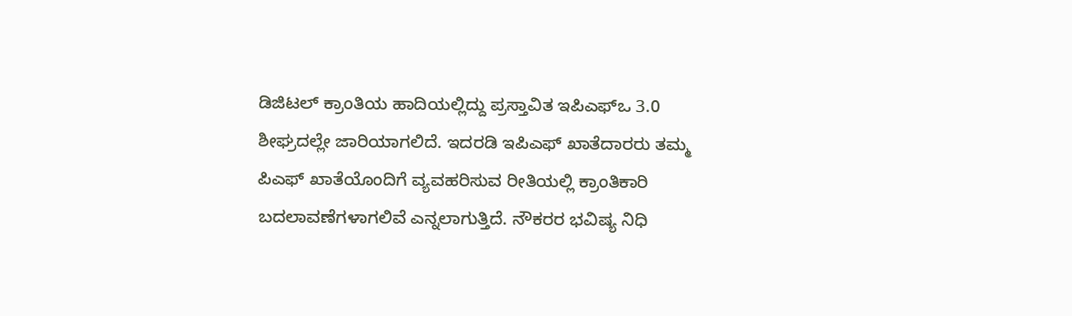ಡಿಜಿಟಲ್‌ ಕ್ರಾಂತಿಯ ಹಾದಿಯಲ್ಲಿದ್ದು ಪ್ರಸ್ತಾವಿತ ಇಪಿಎಫ್‌ಒ 3.0 ಶೀಘ್ರದಲ್ಲೇ ಜಾರಿಯಾಗಲಿದೆ. ಇದರಡಿ ಇಪಿಎಫ್‌ ಖಾತೆದಾರರು ತಮ್ಮ ಪಿಎಫ್‌ ಖಾತೆಯೊಂದಿಗೆ ವ್ಯವಹರಿಸುವ ರೀತಿಯಲ್ಲಿ ಕ್ರಾಂತಿಕಾರಿ ಬದಲಾವಣೆಗಳಾಗಲಿವೆ ಎನ್ನಲಾಗುತ್ತಿದೆ. ನೌಕರರ ಭವಿಷ್ಯ ನಿಧಿ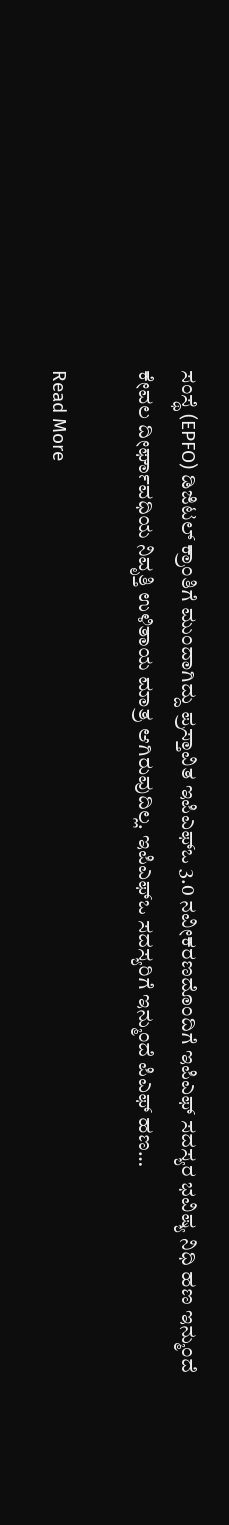ಸಂಸ್ಥೆ (EPFO) ಡಿಜಿಟಲ್‌ ಕ್ರಾಂತಿಗೆ ಮುಂದಾಗಿದ್ದು ಪ್ರಸ್ತಾವಿತ ಇಪಿಎಫ್‌ಒ 3.0 ನವೀಕರಣದೊಂದಿಗೆ ಇಪಿಎಫ್‌ ಸದಸ್ಯರ ಭವಿಷ್ಯ ನಿಧಿ ಹಣ ಇನ್ಮುಂದೆ ಕೇವಲ ದೀರ್ಘಾವಧಿಯ ನಿವೃತ್ತಿ ಉಳಿತಾಯ ಮಾತ್ರ ಆಗಿರುವುದಿಲ್ಲ. ಇಪಿಎಫ್‌ಒ ಸದಸ್ಯರಿಗೆ ಇನ್ಮುಂದೆ ಪಿಎಫ್‌ ಹಣ…

Read More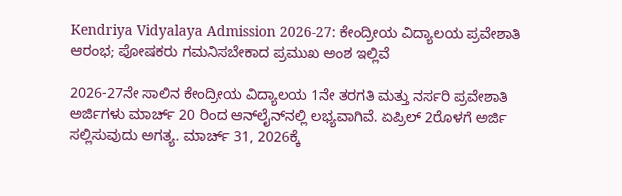Kendriya Vidyalaya Admission 2026-27: ಕೇಂದ್ರೀಯ ವಿದ್ಯಾಲಯ ಪ್ರವೇಶಾತಿ ಆರಂಭ; ಪೋಷಕರು ಗಮನಿಸಬೇಕಾದ ಪ್ರಮುಖ ಅಂಶ ಇಲ್ಲಿವೆ

2026-27ನೇ ಸಾಲಿನ ಕೇಂದ್ರೀಯ ವಿದ್ಯಾಲಯ 1ನೇ ತರಗತಿ ಮತ್ತು ನರ್ಸರಿ ಪ್ರವೇಶಾತಿ ಅರ್ಜಿಗಳು ಮಾರ್ಚ್ 20 ರಿಂದ ಆನ್‌ಲೈನ್‌ನಲ್ಲಿ ಲಭ್ಯವಾಗಿವೆ. ಏಪ್ರಿಲ್ 2ರೊಳಗೆ ಅರ್ಜಿ ಸಲ್ಲಿಸುವುದು ಅಗತ್ಯ. ಮಾರ್ಚ್ 31, 2026ಕ್ಕೆ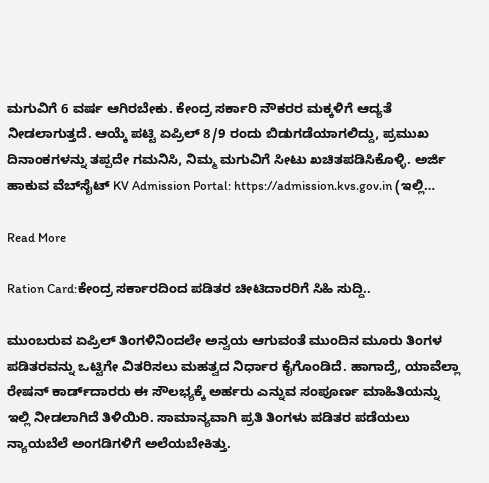ಮಗುವಿಗೆ 6 ವರ್ಷ ಆಗಿರಬೇಕು. ಕೇಂದ್ರ ಸರ್ಕಾರಿ ನೌಕರರ ಮಕ್ಕಳಿಗೆ ಆದ್ಯತೆ ನೀಡಲಾಗುತ್ತದೆ. ಆಯ್ಕೆ ಪಟ್ಟಿ ಏಪ್ರಿಲ್ 8/9 ರಂದು ಬಿಡುಗಡೆಯಾಗಲಿದ್ದು, ಪ್ರಮುಖ ದಿನಾಂಕಗಳನ್ನು ತಪ್ಪದೇ ಗಮನಿಸಿ, ನಿಮ್ಮ ಮಗುವಿಗೆ ಸೀಟು ಖಚಿತಪಡಿಸಿಕೊಳ್ಳಿ. ಅರ್ಜಿ ಹಾಕುವ ವೆಬ್‌ಸೈಟ್ KV Admission Portal: https://admission.kvs.gov.in (ಇಲ್ಲಿ…

Read More

Ration Card:ಕೇಂದ್ರ ಸರ್ಕಾರದಿಂದ ಪಡಿತರ ಚೀಟಿದಾರರಿಗೆ ಸಿಹಿ ಸುದ್ದಿ..

ಮುಂಬರುವ ಏಪ್ರಿಲ್ ತಿಂಗಳಿನಿಂದಲೇ ಅನ್ವಯ ಆಗುವಂತೆ ಮುಂದಿನ ಮೂರು ತಿಂಗಳ ಪಡಿತರವನ್ನು ಒಟ್ಟಿಗೇ ವಿತರಿಸಲು ಮಹತ್ವದ ನಿರ್ಧಾರ ಕೈಗೊಂಡಿದೆ. ಹಾಗಾದ್ರೆ, ಯಾವೆಲ್ಲಾ ರೇಷನ್‌ ಕಾರ್ಡ್‌ದಾರರು ಈ ಸೌಲಭ್ಯಕ್ಕೆ ಅರ್ಹರು ಎನ್ನುವ ಸಂಪೂರ್ಣ ಮಾಹಿತಿಯನ್ನು ಇಲ್ಲಿ ನೀಡಲಾಗಿದೆ ತಿಳಿಯಿರಿ. ಸಾಮಾನ್ಯವಾಗಿ ಪ್ರತಿ ತಿಂಗಳು ಪಡಿತರ ಪಡೆಯಲು ನ್ಯಾಯಬೆಲೆ ಅಂಗಡಿಗಳಿಗೆ ಅಲೆಯಬೇಕಿತ್ತು.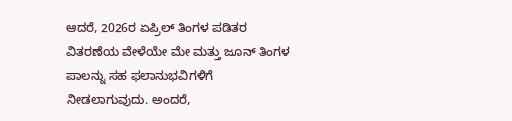ಆದರೆ, 2026ರ ಏಪ್ರಿಲ್ ತಿಂಗಳ ಪಡಿತರ ವಿತರಣೆಯ ವೇಳೆಯೇ ಮೇ ಮತ್ತು ಜೂನ್ ತಿಂಗಳ ಪಾಲನ್ನು ಸಹ ಫಲಾನುಭವಿಗಳಿಗೆ ನೀಡಲಾಗುವುದು. ಅಂದರೆ,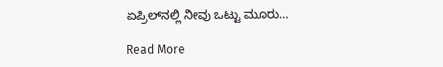ಏಪ್ರಿಲ್‌ನಲ್ಲಿ ನೀವು ಒಟ್ಟು ಮೂರು…

Read More